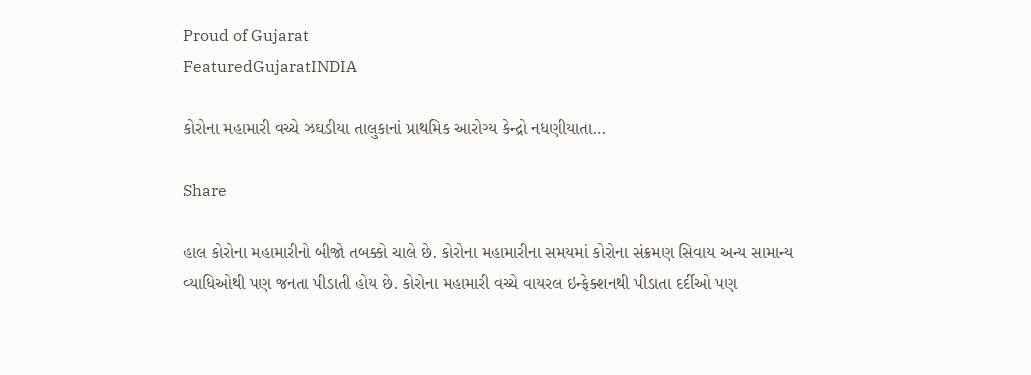Proud of Gujarat
FeaturedGujaratINDIA

કોરોના મહામારી વચ્ચે ઝઘડીયા તાલુકાનાં પ્રાથમિક આરોગ્ય કેન્દ્રો નધણીયાતા…

Share

હાલ કોરોના મહામારીનો બીજો તબક્કો ચાલે છે. કોરોના મહામારીના સમયમાં કોરોના સંક્રમણ સિવાય અન્ય સામાન્ય વ્યાધિઓથી પણ જનતા પીડાતી હોય છે. કોરોના મહામારી વચ્ચે વાયરલ ઇન્ફેક્શનથી પીડાતા દર્દીઓ પણ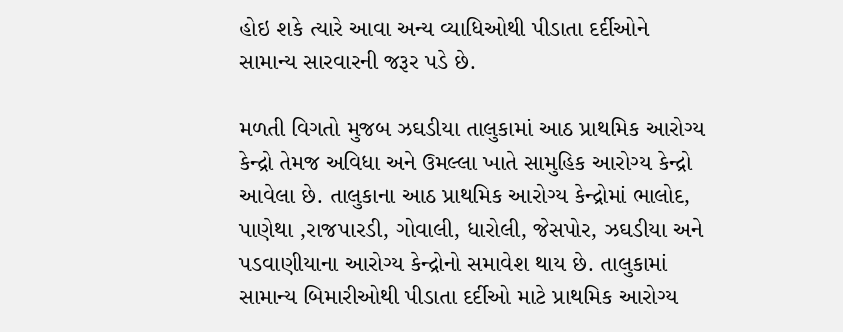હોઇ શકે ત્યારે આવા અન્ય વ્યાધિઓથી પીડાતા દર્દીઓને સામાન્ય સારવારની જરૂર પડે છે.

મળતી વિગતો મુજબ ઝઘડીયા તાલુકામાં આઠ પ્રાથમિક આરોગ્ય કેન્દ્રો તેમજ અવિધા અને ઉમલ્લા ખાતે સામુહિક આરોગ્ય કેન્દ્રો આવેલા છે. તાલુકાના આઠ પ્રાથમિક આરોગ્ય કેન્દ્રોમાં ભાલોદ, પાણેથા ,રાજપારડી, ગોવાલી, ધારોલી, જેસપોર, ઝઘડીયા અને પડવાણીયાના આરોગ્ય કેન્દ્રોનો સમાવેશ થાય છે. તાલુકામાં સામાન્ય બિમારીઓથી પીડાતા દર્દીઓ માટે પ્રાથમિક આરોગ્ય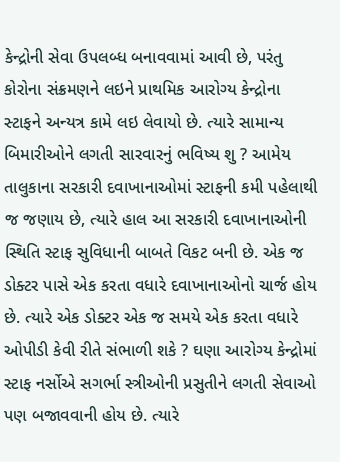કેન્દ્રોની સેવા ઉપલબ્ધ બનાવવામાં આવી છે, પરંતુ કોરોના સંક્રમણને લઇને પ્રાથમિક આરોગ્ય કેન્દ્રોના સ્ટાફને અન્યત્ર કામે લઇ લેવાયો છે. ત્યારે સામાન્ય બિમારીઓને લગતી સારવારનું ભવિષ્ય શુ ? આમેય તાલુકાના સરકારી દવાખાનાઓમાં સ્ટાફની કમી પહેલાથી જ જણાય છે, ત્યારે હાલ આ સરકારી દવાખાનાઓની સ્થિતિ સ્ટાફ સુવિધાની બાબતે વિકટ બની છે. એક જ ડોક્ટર પાસે એક કરતા વધારે દવાખાનાઓનો ચાર્જ હોય છે. ત્યારે એક ડોક્ટર એક જ સમયે એક કરતા વધારે ઓપીડી કેવી રીતે સંભાળી શકે ? ઘણા આરોગ્ય કેન્દ્રોમાં સ્ટાફ નર્સોએ સગર્ભા સ્ત્રીઓની પ્રસુતીને લગતી સેવાઓ પણ બજાવવાની હોય છે. ત્યારે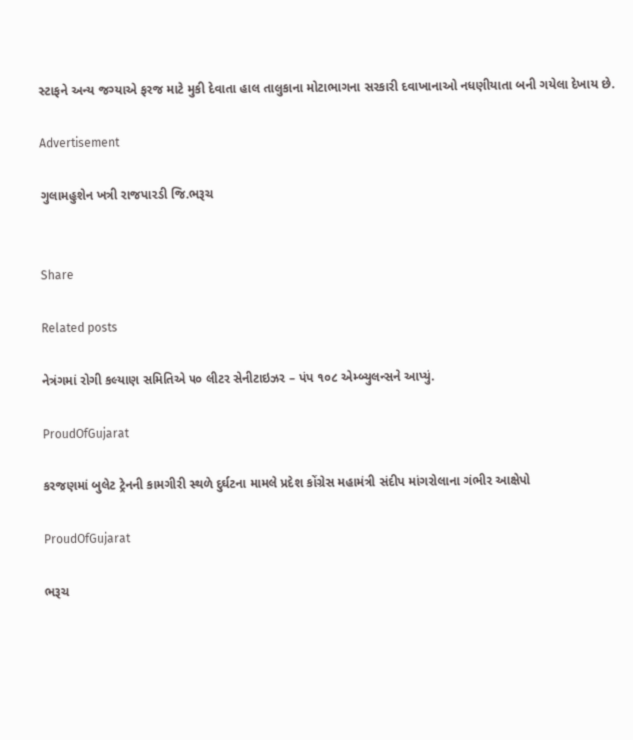સ્ટાફને અન્ય જગ્યાએ ફરજ માટે મુકી દેવાતા હાલ તાલુકાના મોટાભાગના સરકારી દવાખાનાઓ નધણીયાતા બની ગયેલા દેખાય છે.

Advertisement

ગુલામહુશેન ખત્રી રાજપારડી જિ.ભરૂચ


Share

Related posts

નેત્રંગમાં રોગી કલ્યાણ સમિતિએ ૫૦ લીટર સેનીટાઇઝર – પંપ ૧૦૮ એમ્બ્યુલન્સને આપ્યું.

ProudOfGujarat

કરજણમાં બુલેટ ટ્રેનની કામગીરી સ્થળે દુર્ઘટના મામલે પ્રદેશ કોંગ્રેસ મહામંત્રી સંદીપ માંગરોલાના ગંભીર આક્ષેપો

ProudOfGujarat

ભરૂચ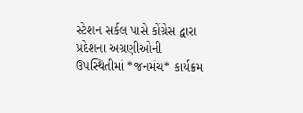સ્ટેશન સર્કલ પાસે કોંગ્રેસ દ્વારા પ્રદેશના અગ્રણીઓની ઉપસ્થિતીમાં *જનમંચ* કાર્યક્રમ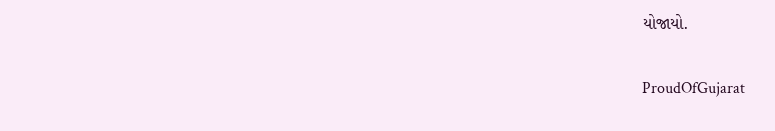યોજાયો.

ProudOfGujarat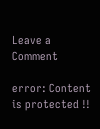Leave a Comment

error: Content is protected !!